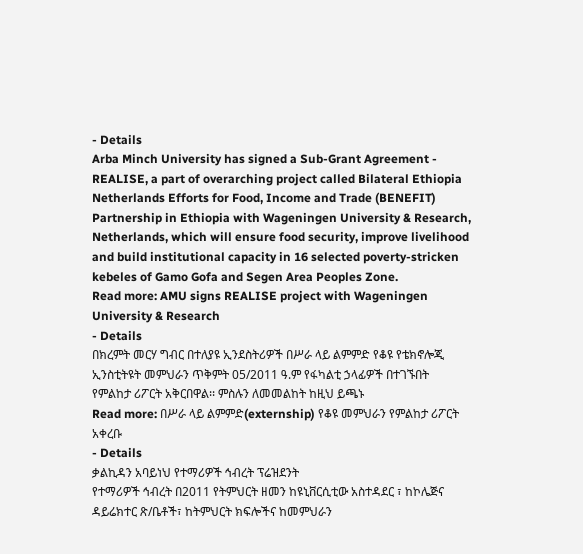- Details
Arba Minch University has signed a Sub-Grant Agreement - REALISE, a part of overarching project called Bilateral Ethiopia Netherlands Efforts for Food, Income and Trade (BENEFIT) Partnership in Ethiopia with Wageningen University & Research, Netherlands, which will ensure food security, improve livelihood and build institutional capacity in 16 selected poverty-stricken kebeles of Gamo Gofa and Segen Area Peoples Zone.
Read more: AMU signs REALISE project with Wageningen University & Research
- Details
በክረምት መርሃ ግብር በተለያዩ ኢንደስትሪዎች በሥራ ላይ ልምምድ የቆዩ የቴክኖሎጂ ኢንስቲትዩት መምህራን ጥቅምት 05/2011 ዓ.ም የፋካልቲ ኃላፊዎች በተገኙበት የምልከታ ሪፖርት አቅርበዋል፡፡ ምስሉን ለመመልከት ከዚህ ይጫኑ
Read more: በሥራ ላይ ልምምድ(externship) የቆዩ መምህራን የምልከታ ሪፖርት አቀረቡ
- Details
ቃልኪዳን አባይነህ የተማሪዎች ኅብረት ፕሬዝደንት
የተማሪዎች ኅብረት በ2011 የትምህርት ዘመን ከዩኒቨርሲቲው አስተዳደር ፣ ከኮሌጅና ዳይሬክተር ጽ/ቤቶች፣ ከትምህርት ክፍሎችና ከመምህራን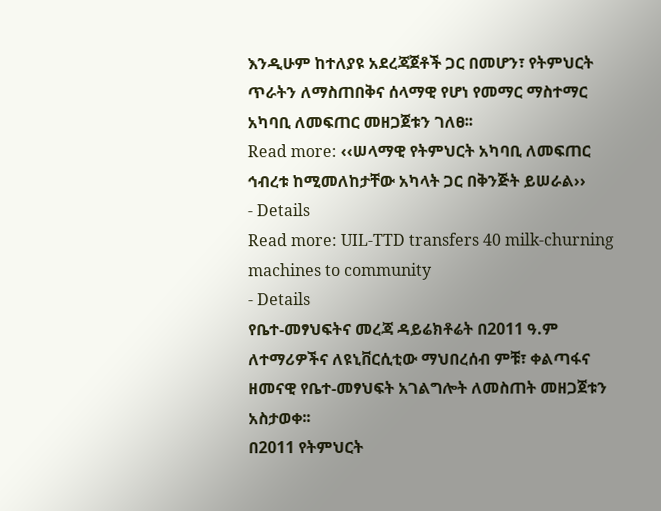እንዲሁም ከተለያዩ አደረጃጀቶች ጋር በመሆን፣ የትምህርት ጥራትን ለማስጠበቅና ሰላማዊ የሆነ የመማር ማስተማር አካባቢ ለመፍጠር መዘጋጀቱን ገለፀ፡፡
Read more: ‹‹ሠላማዊ የትምህርት አካባቢ ለመፍጠር ኅብረቱ ከሚመለከታቸው አካላት ጋር በቅንጅት ይሠራል››
- Details
Read more: UIL-TTD transfers 40 milk-churning machines to community
- Details
የቤተ-መፃህፍትና መረጃ ዳይሬክቶሬት በ2011 ዓ.ም ለተማሪዎችና ለዩኒቨርሲቲው ማህበረሰብ ምቹ፣ ቀልጣፋና ዘመናዊ የቤተ-መፃህፍት አገልግሎት ለመስጠት መዘጋጀቱን አስታወቀ፡፡
በ2011 የትምህርት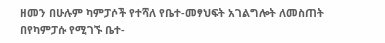ዘመን በሁሉም ካምፓሶች የተሻለ የቤተ-መፃህፍት አገልግሎት ለመስጠት በየካምፓሱ የሚገኙ ቤተ-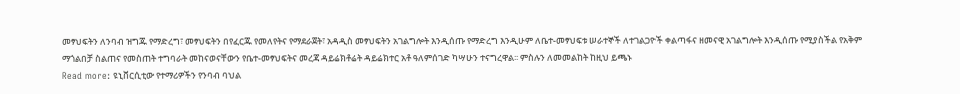መፃህፍትን ለንባብ ዝግጁ የማድረግ፣ መፃህፍትን በየፈርጁ የመለየትና የማደራጀት፣ አዳዲስ መፃህፍትን አገልግሎት እንዲሰጡ የማድረግ እንዲሁም ለቤተ-መፃህፍቱ ሠራተኞች ለተገልጋዮች ቀልጣፋና ዘመናዊ አገልግሎት እንዲሰጡ የሚያስችል የአቅም ማጎልበቻ ስልጠና የመስጠት ተግባራት መከናወናቸውን የቤተ-መፃህፍትና መረጃ ዳይሬክቶሬት ዳይሬክተር አቶ ዓለምሰገድ ካሣሁን ተናግረዋል፡፡ ምስሉን ለመመልከት ከዚህ ይጫኑ
Read more: ዩኒቨርሲቲው የተማሪዎችን የንባብ ባህል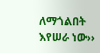ለማጎልበት እየሠራ ነው››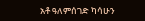አቶ ዓለምሰገድ ካሳሁን